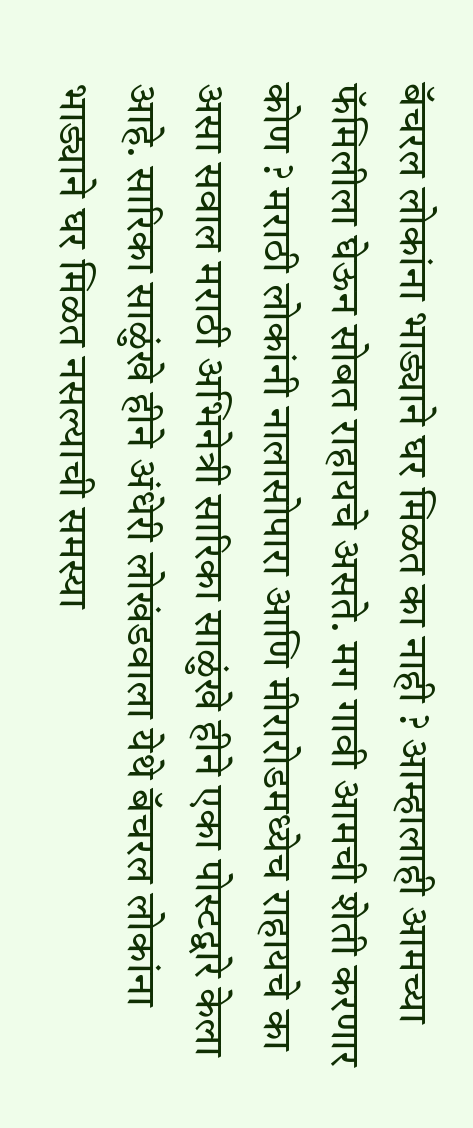बॅचरल लोकांना भाड्याने घर मिळत का नाही ? आम्हालाही आमच्या फॅमिलीला घेऊन सोबत राहायचे असते. मग गावी आमची शेती करणार कोण ? मराठी लोकांनी नालासोपारा आणि मीरारोडमध्येच राहायचे का असा सवाल मराठी अभिनेत्री सारिका साळुंखे हीने एका पोस्टद्वारे केला आहे. सारिका साळुंखे हीने अंधेरी लोखंडवाला येथे बॅचरल लोकांना भाड्याने घर मिळत नसल्याची समस्या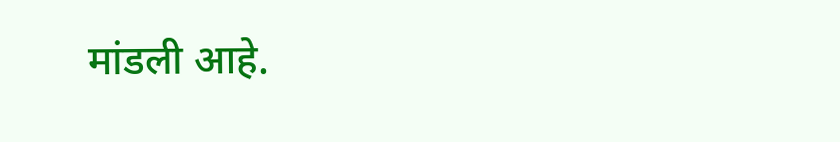मांडली आहे.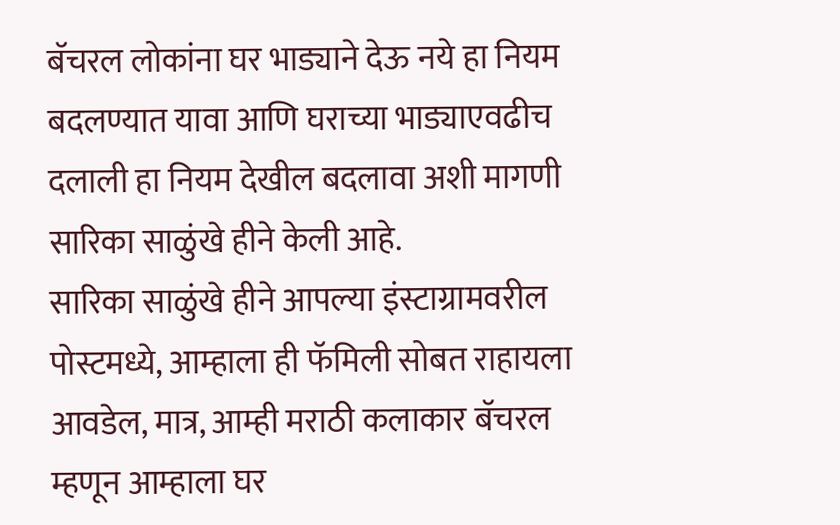बॅचरल लोकांना घर भाड्याने देऊ नये हा नियम बदलण्यात यावा आणि घराच्या भाड्याएवढीच दलाली हा नियम देखील बदलावा अशी मागणी सारिका साळुंखे हीने केली आहे.
सारिका साळुंखे हीने आपल्या इंस्टाग्रामवरील पोस्टमध्ये, आम्हाला ही फॅमिली सोबत राहायला आवडेल, मात्र, आम्ही मराठी कलाकार बॅचरल म्हणून आम्हाला घर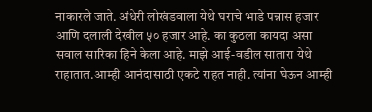नाकारले जाते. अंधेरी लोखंडवाला येथे घराचे भाडे पन्नास हजार आणि दलाली देखील ५० हजार आहे. का कुठला कायदा असा सवाल सारिका हिने केला आहे. माझे आई-वडील सातारा येथे राहातात.आम्ही आनंदासाठी एकटे राहत नाही. त्यांना घेऊन आम्ही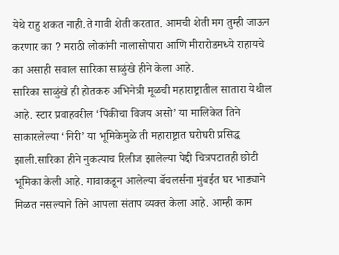येथे राहु शकत नाही.ते गावी शेती करतात. आमची शेती मग तुम्ही जाऊन करणार का ? मराठी लोकांनी नालासोपारा आणि मीरारोडमध्ये राहायचे का असाही सवाल सारिका साळुंखे हीने केला आहे.
सारिका साळुंखे ही होतकरु अभिनेत्री मूळची महाराष्ट्रातील सातारा येथील आहे. स्टार प्रवाहवरील ‘पिंकीचा विजय असो’ या मालिकेत तिने साकारलेल्या ‘निरी’ या भूमिकेमुळे ती महाराष्ट्रात घरोघरी प्रसिद्ध झाली.सारिका हीने नुकत्याच रिलीज झालेल्या पेद्दी चित्रपटातही छोटी भूमिका केली आहे. गावाकडून आलेल्या बॅचलर्सना मुंबईत घर भाड्याने मिळत नसल्याने तिने आपला संताप व्यक्त केला आहे. आम्ही काम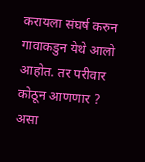करायला संघर्ष करुन गावाकडुन येथे आलो आहोत. तर परीवार कोठून आणणार ? असा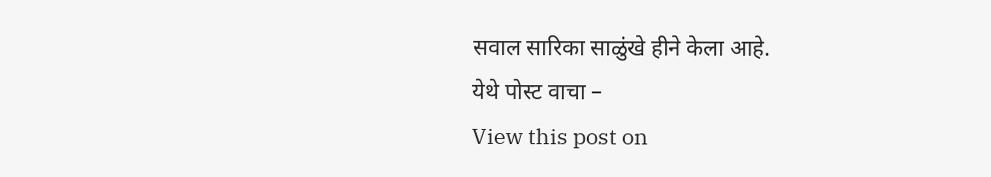सवाल सारिका साळुंखे हीने केला आहे.
येथे पोस्ट वाचा –
View this post on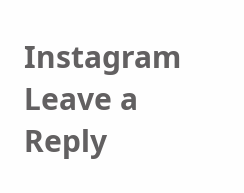Instagram
Leave a Reply